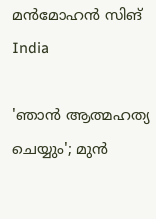മന്‍മോഹന്‍ സിങ്
India

'ഞാൻ ആത്മഹത്യ ചെയ്യും'; മുൻ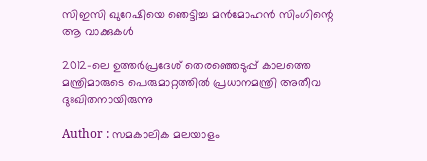സിഇസി ഖുറേഷിയെ ഞെട്ടിച്ച മൻമോഹൻ സിംഗിന്റെ ആ വാക്കുകൾ

2012-ലെ ഉത്തർപ്രദേശ് തെരഞ്ഞെടുപ്പ് കാലത്തെ മന്ത്രിമാരുടെ പെരുമാറ്റത്തിൽ പ്രധാനമന്ത്രി അതീവ ദുഃഖിതനായിരുന്നു

Author : സമകാലിക മലയാളം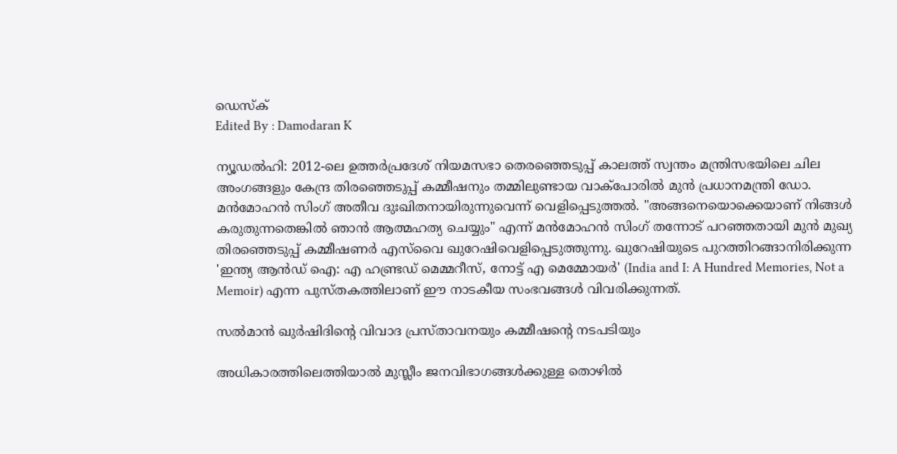ഡെസ്ക്
Edited By : Damodaran K

ന്യൂഡൽഹി: 2012-ലെ ഉത്തർപ്രദേശ് നിയമസഭാ തെരഞ്ഞെടുപ്പ് കാലത്ത് സ്വന്തം മന്ത്രിസഭയിലെ ചില അംഗങ്ങളും കേന്ദ്ര തിരഞ്ഞെടുപ്പ് കമ്മീഷനും തമ്മിലുണ്ടായ വാക്പോരിൽ മുൻ പ്രധാനമന്ത്രി ഡോ. മൻമോഹൻ സിംഗ് അതീവ ദുഃഖിതനായിരുന്നുവെന്ന് വെളിപ്പെടുത്തൽ. "അങ്ങനെയൊക്കെയാണ് നിങ്ങൾ കരുതുന്നതെങ്കിൽ ഞാൻ ആത്മഹത്യ ചെയ്യും" എന്ന് മൻമോഹൻ സിംഗ് തന്നോട് പറഞ്ഞതായി മുൻ മുഖ്യ തിരഞ്ഞെടുപ്പ് കമ്മീഷണർ എസ്‌വൈ ഖുറേഷിവെളിപ്പെടുത്തുന്നു. ഖുറേഷിയുടെ പുറത്തിറങ്ങാനിരിക്കുന്ന 'ഇന്ത്യ ആൻഡ് ഐ: എ ഹണ്ട്രഡ് മെമ്മറീസ്, നോട്ട് എ മെമ്മോയർ' (India and I: A Hundred Memories, Not a Memoir) എന്ന പുസ്തകത്തിലാണ് ഈ നാടകീയ സംഭവങ്ങൾ വിവരിക്കുന്നത്.

സൽമാൻ ഖുർഷിദിന്റെ വിവാദ പ്രസ്താവനയും കമ്മീഷന്റെ നടപടിയും

അധികാരത്തിലെത്തിയാൽ മുസ്ലീം ജനവിഭാഗങ്ങൾക്കുള്ള തൊഴിൽ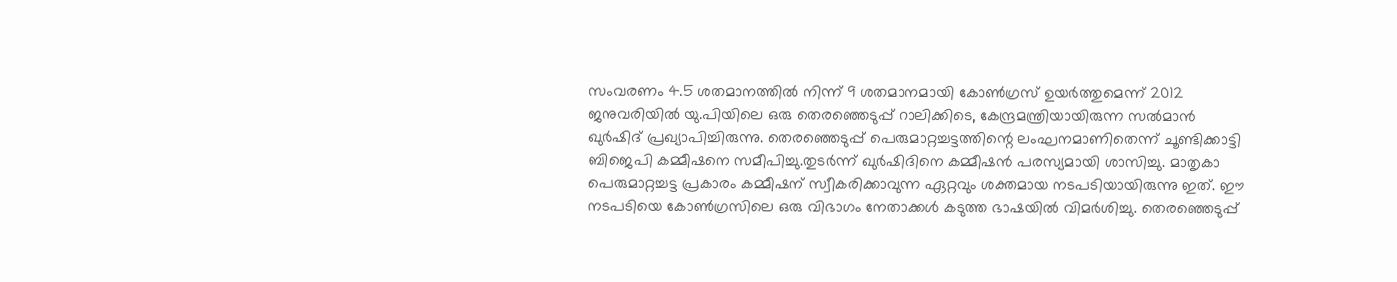സംവരണം 4.5 ശതമാനത്തിൽ നിന്ന് 9 ശതമാനമായി കോൺഗ്രസ് ഉയർത്തുമെന്ന് 2012 ജനുവരിയിൽ യു.പിയിലെ ഒരു തെരഞ്ഞെടുപ്പ് റാലിക്കിടെ, കേന്ദ്രമന്ത്രിയായിരുന്ന സൽമാൻ ഖുർഷിദ് പ്രഖ്യാപിച്ചിരുന്നു. തെരഞ്ഞെടുപ്പ് പെരുമാറ്റച്ചട്ടത്തിന്റെ ലംഘനമാണിതെന്ന് ചൂണ്ടിക്കാട്ടി ബിജെപി കമ്മീഷനെ സമീപിച്ചു.തുടർന്ന് ഖുർഷിദിനെ കമ്മീഷൻ പരസ്യമായി ശാസിച്ചു. മാതൃകാ പെരുമാറ്റച്ചട്ട പ്രകാരം കമ്മീഷന് സ്വീകരിക്കാവുന്ന ഏറ്റവും ശക്തമായ നടപടിയായിരുന്നു ഇത്. ഈ നടപടിയെ കോൺഗ്രസിലെ ഒരു വിഭാഗം നേതാക്കൾ കടുത്ത ഭാഷയിൽ വിമർശിച്ചു. തെരഞ്ഞെടുപ്പ്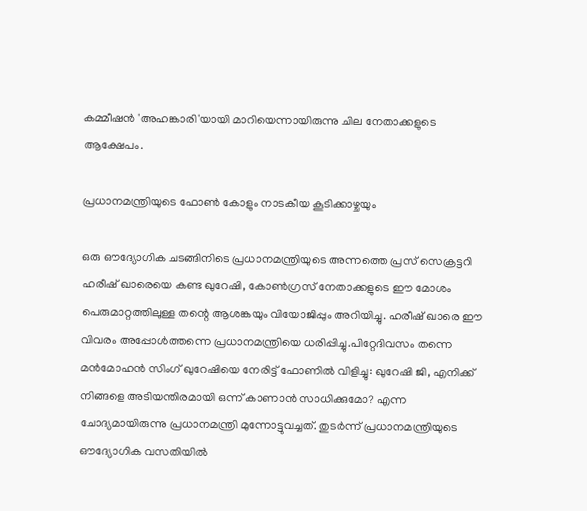കമ്മീഷൻ 'അഹങ്കാരി'യായി മാറിയെന്നായിരുന്നു ചില നേതാക്കളുടെ ആക്ഷേപം.

പ്രധാനമന്ത്രിയുടെ ഫോൺ കോളും നാടകീയ കൂടിക്കാഴ്ചയും

ഒരു ഔദ്യോഗിക ചടങ്ങിനിടെ പ്രധാനമന്ത്രിയുടെ അന്നത്തെ പ്രസ് സെക്രട്ടറി ഹരീഷ് ഖാരെയെ കണ്ട ഖുറേഷി, കോൺഗ്രസ് നേതാക്കളുടെ ഈ മോശം പെരുമാറ്റത്തിലുള്ള തന്റെ ആശങ്കയും വിയോജിപ്പും അറിയിച്ചു. ഹരീഷ് ഖാരെ ഈ വിവരം അപ്പോൾത്തന്നെ പ്രധാനമന്ത്രിയെ ധരിപ്പിച്ചു.പിറ്റേദിവസം തന്നെ മൻമോഹൻ സിംഗ് ഖുറേഷിയെ നേരിട്ട് ഫോണിൽ വിളിച്ചു: ഖുറേഷി ജി, എനിക്ക് നിങ്ങളെ അടിയന്തിരമായി ഒന്ന് കാണാൻ സാധിക്കുമോ? എന്ന ചോദ്യമായിരുന്നു പ്രധാനമന്ത്രി മുന്നോട്ടുവച്ചത്. തുടർന്ന് പ്രധാനമന്ത്രിയുടെ ഔദ്യോഗിക വസതിയിൽ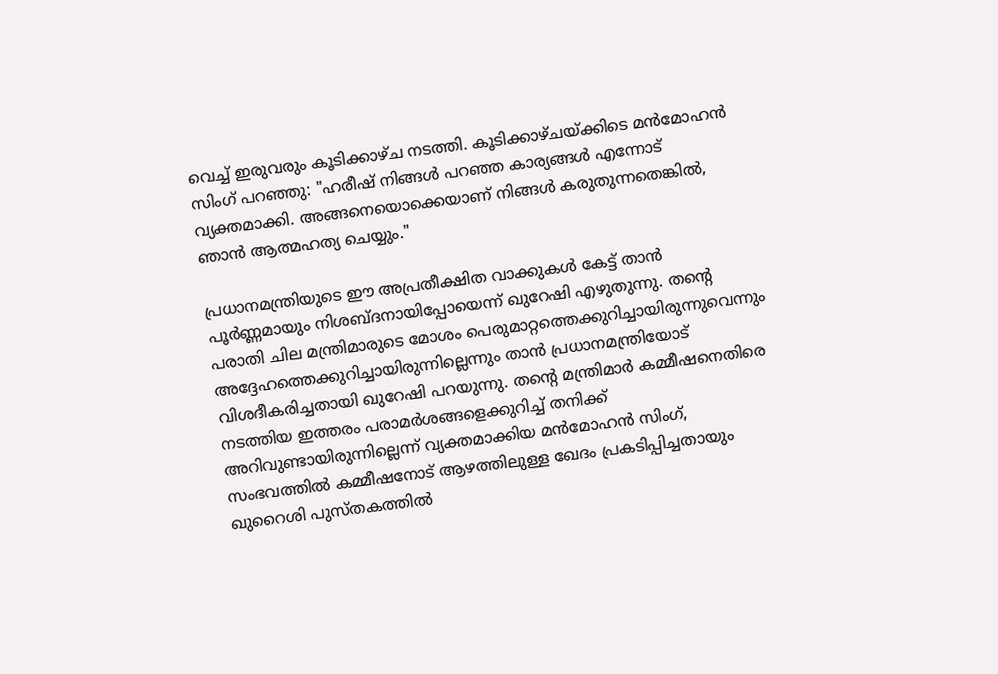വെച്ച് ഇരുവരും കൂടിക്കാഴ്ച നടത്തി. കൂടിക്കാഴ്ചയ്ക്കിടെ മൻമോഹൻ സിംഗ് പറഞ്ഞു: "ഹരീഷ് നിങ്ങൾ പറഞ്ഞ കാര്യങ്ങൾ എന്നോട് വ്യക്തമാക്കി. അങ്ങനെയൊക്കെയാണ് നിങ്ങൾ കരുതുന്നതെങ്കിൽ, ഞാൻ ആത്മഹത്യ ചെയ്യും."

പ്രധാനമന്ത്രിയുടെ ഈ അപ്രതീക്ഷിത വാക്കുകൾ കേട്ട് താൻ പൂർണ്ണമായും നിശബ്ദനായിപ്പോയെന്ന് ഖുറേഷി എഴുതുന്നു. തന്റെ പരാതി ചില മന്ത്രിമാരുടെ മോശം പെരുമാറ്റത്തെക്കുറിച്ചായിരുന്നുവെന്നും അദ്ദേഹത്തെക്കുറിച്ചായിരുന്നില്ലെന്നും താൻ പ്രധാനമന്ത്രിയോട് വിശദീകരിച്ചതായി ഖുറേഷി പറയുന്നു. തന്റെ മന്ത്രിമാർ കമ്മീഷനെതിരെ നടത്തിയ ഇത്തരം പരാമർശങ്ങളെക്കുറിച്ച് തനിക്ക് അറിവുണ്ടായിരുന്നില്ലെന്ന് വ്യക്തമാക്കിയ മൻമോഹൻ സിംഗ്, സംഭവത്തിൽ കമ്മീഷനോട് ആഴത്തിലുള്ള ഖേദം പ്രകടിപ്പിച്ചതായും ഖുറൈശി പുസ്തകത്തിൽ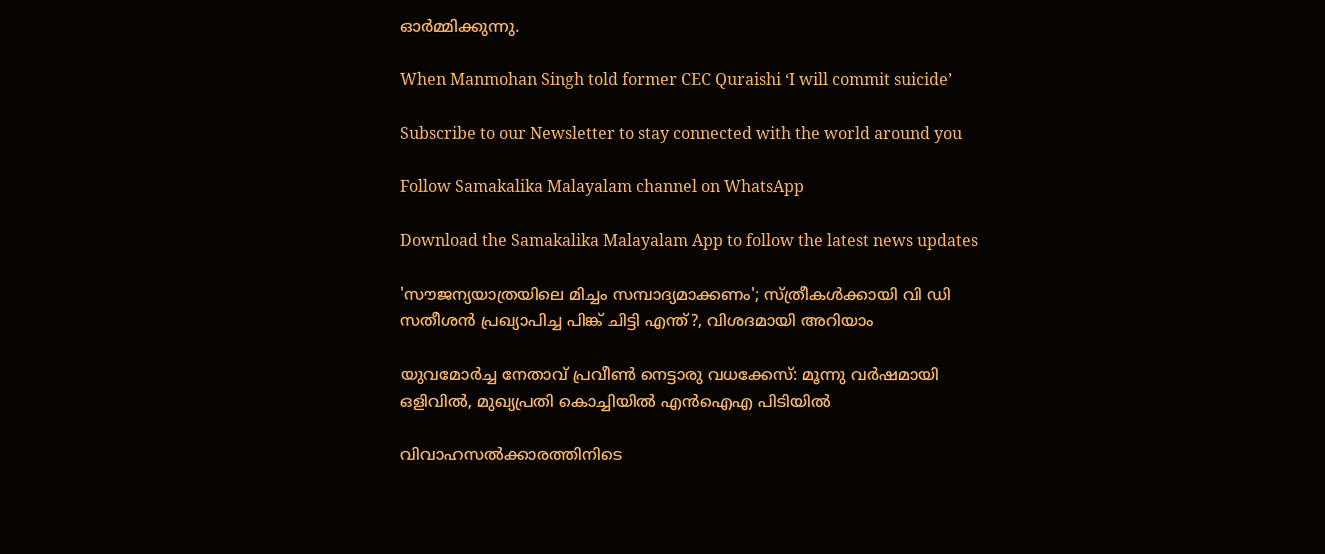ഓർമ്മിക്കുന്നു.

When Manmohan Singh told former CEC Quraishi ‘I will commit suicide’

Subscribe to our Newsletter to stay connected with the world around you

Follow Samakalika Malayalam channel on WhatsApp

Download the Samakalika Malayalam App to follow the latest news updates

'സൗജന്യയാത്രയിലെ മിച്ചം സമ്പാദ്യമാക്കണം'; സ്ത്രീകൾക്കായി വി ഡി സതീശന്‍ പ്രഖ്യാപിച്ച പിങ്ക് ചിട്ടി എന്ത്?, വിശദമായി അറിയാം

യുവമോര്‍ച്ച നേതാവ് പ്രവീണ്‍ നെട്ടാരു വധക്കേസ്: മൂന്നു വര്‍ഷമായി ഒളിവില്‍, മുഖ്യപ്രതി കൊച്ചിയില്‍ എന്‍ഐഎ പിടിയില്‍

വിവാഹസൽക്കാരത്തിനിടെ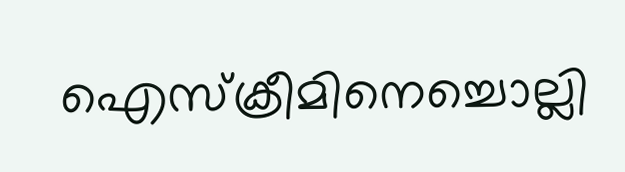ഐസ്‌ക്രീമിനെച്ചൊല്ലി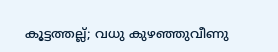കൂട്ടത്തല്ല്; വധു കുഴഞ്ഞുവീണു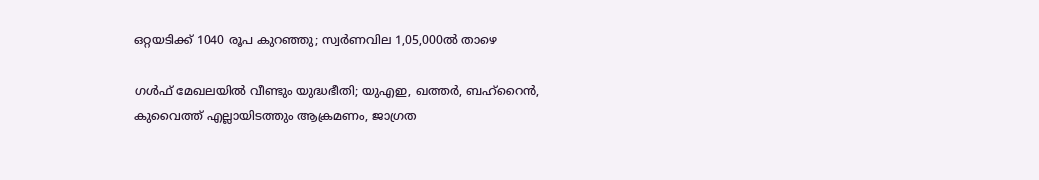ഒറ്റയടിക്ക് 1040 രൂപ കുറഞ്ഞു; സ്വര്‍ണവില 1,05,000ല്‍ താഴെ

ഗള്‍ഫ് മേഖലയില്‍ വീണ്ടും യുദ്ധഭീതി; യുഎഇ, ഖത്തര്‍, ബഹ്റൈന്‍, കുവൈത്ത് എല്ലായിടത്തും ആക്രമണം, ജാഗ്രത